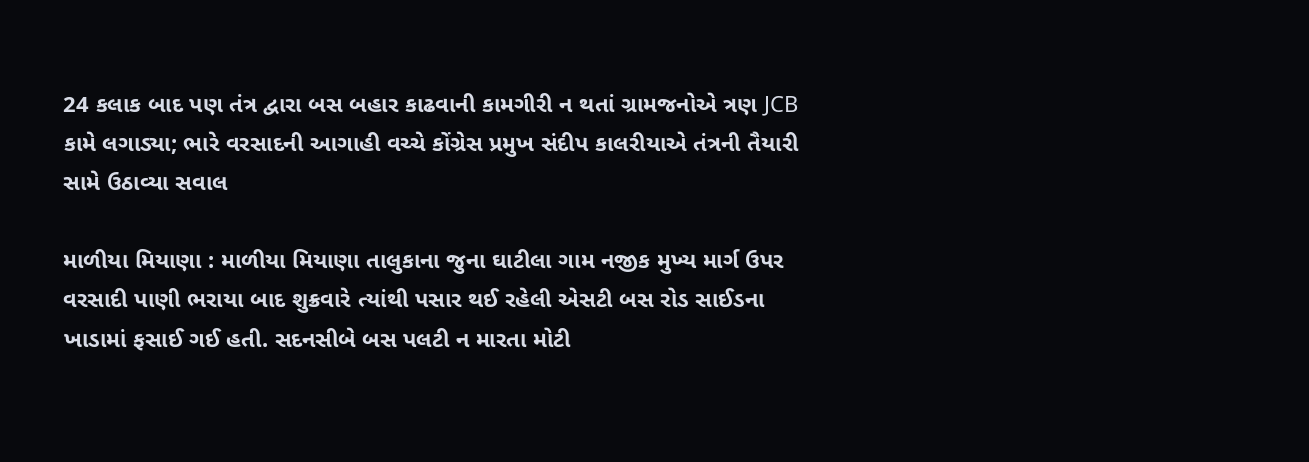24 કલાક બાદ પણ તંત્ર દ્વારા બસ બહાર કાઢવાની કામગીરી ન થતાં ગ્રામજનોએ ત્રણ JCB કામે લગાડ્યા; ભારે વરસાદની આગાહી વચ્ચે કોંગ્રેસ પ્રમુખ સંદીપ કાલરીયાએ તંત્રની તૈયારી સામે ઉઠાવ્યા સવાલ

માળીયા મિયાણા : માળીયા મિયાણા તાલુકાના જુના ઘાટીલા ગામ નજીક મુખ્ય માર્ગ ઉપર વરસાદી પાણી ભરાયા બાદ શુક્રવારે ત્યાંથી પસાર થઈ રહેલી એસટી બસ રોડ સાઈડના ખાડામાં ફસાઈ ગઈ હતી. સદનસીબે બસ પલટી ન મારતા મોટી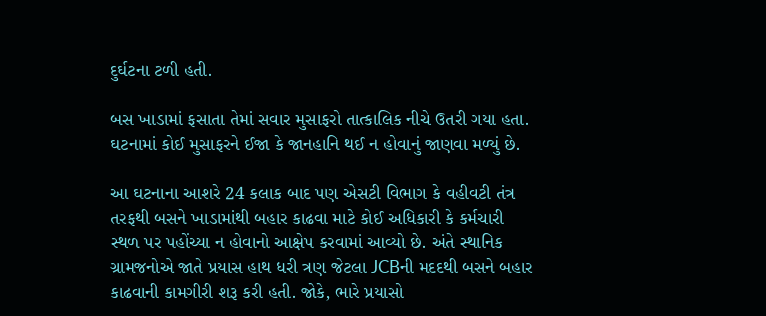દુર્ઘટના ટળી હતી.

બસ ખાડામાં ફસાતા તેમાં સવાર મુસાફરો તાત્કાલિક નીચે ઉતરી ગયા હતા. ઘટનામાં કોઈ મુસાફરને ઈજા કે જાનહાનિ થઈ ન હોવાનું જાણવા મળ્યું છે.

આ ઘટનાના આશરે 24 કલાક બાદ પણ એસટી વિભાગ કે વહીવટી તંત્ર તરફથી બસને ખાડામાંથી બહાર કાઢવા માટે કોઈ અધિકારી કે કર્મચારી સ્થળ પર પહોંચ્યા ન હોવાનો આક્ષેપ કરવામાં આવ્યો છે. અંતે સ્થાનિક ગ્રામજનોએ જાતે પ્રયાસ હાથ ધરી ત્રણ જેટલા JCBની મદદથી બસને બહાર કાઢવાની કામગીરી શરૂ કરી હતી. જોકે, ભારે પ્રયાસો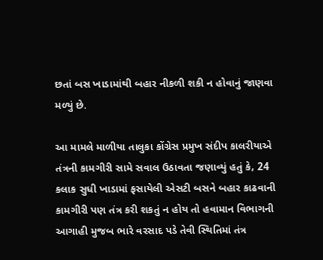છતાં બસ ખાડામાંથી બહાર નીકળી શકી ન હોવાનું જાણવા મળ્યું છે.

આ મામલે માળીયા તાલુકા કોંગ્રેસ પ્રમુખ સંદીપ કાલરીયાએ તંત્રની કામગીરી સામે સવાલ ઉઠાવતા જણાવ્યું હતું કે, 24 કલાક સુધી ખાડામાં ફસાયેલી એસટી બસને બહાર કાઢવાની કામગીરી પણ તંત્ર કરી શકતું ન હોય તો હવામાન વિભાગની આગાહી મુજબ ભારે વરસાદ પડે તેવી સ્થિતિમાં તંત્ર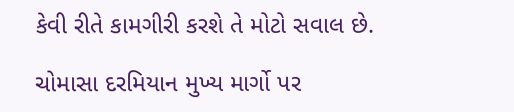કેવી રીતે કામગીરી કરશે તે મોટો સવાલ છે.

ચોમાસા દરમિયાન મુખ્ય માર્ગો પર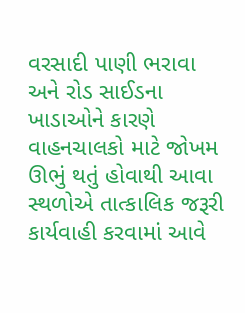વરસાદી પાણી ભરાવા અને રોડ સાઈડના ખાડાઓને કારણે વાહનચાલકો માટે જોખમ ઊભું થતું હોવાથી આવા સ્થળોએ તાત્કાલિક જરૂરી કાર્યવાહી કરવામાં આવે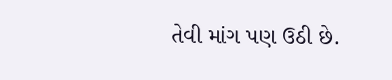તેવી માંગ પણ ઉઠી છે.